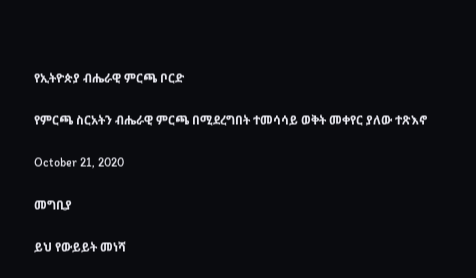የኢትዮጵያ ብሔራዊ ምርጫ ቦርድ

የምርጫ ስርአትን ብሔራዊ ምርጫ በሚደረግበት ተመሳሳይ ወቅት መቀየር ያለው ተጽእኖ

October 21, 2020

መግቢያ

ይህ የውይይት መነሻ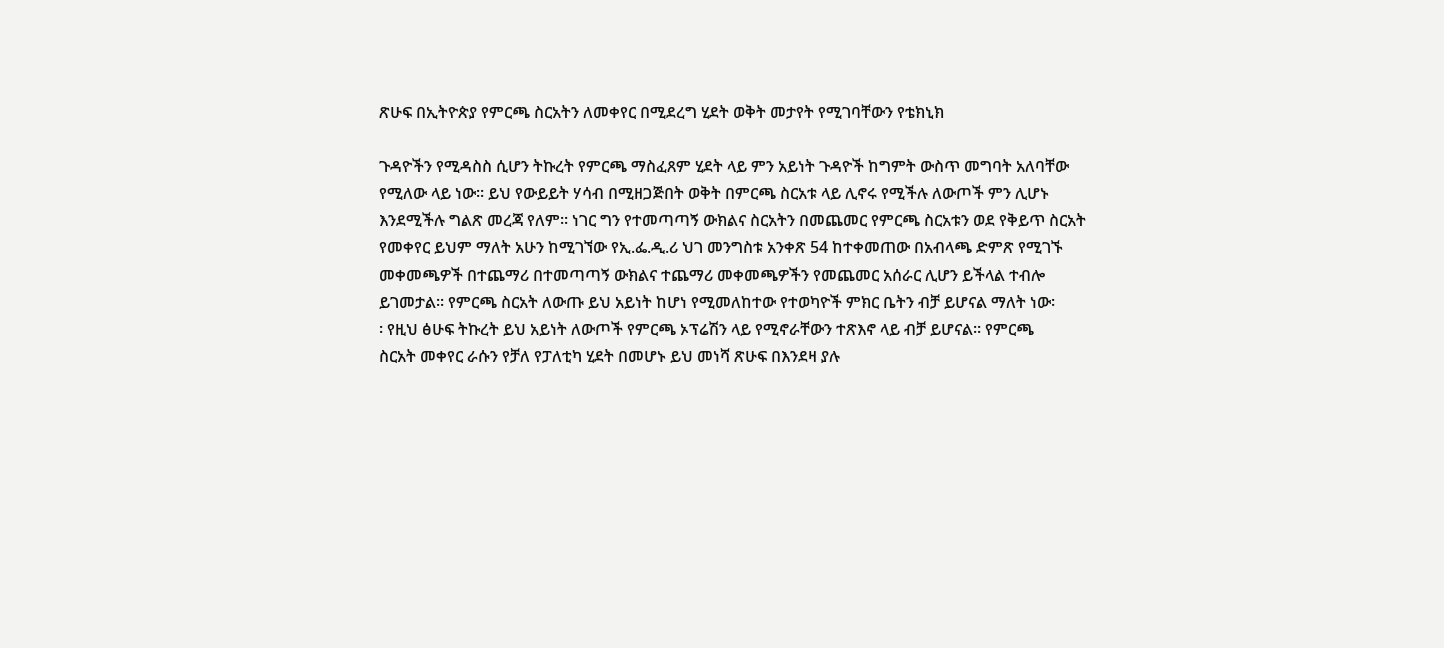ጽሁፍ በኢትዮጵያ የምርጫ ስርአትን ለመቀየር በሚደረግ ሂደት ወቅት መታየት የሚገባቸውን የቴክኒክ

ጉዳዮችን የሚዳስስ ሲሆን ትኩረት የምርጫ ማስፈጸም ሂደት ላይ ምን አይነት ጉዳዮች ከግምት ውስጥ መግባት አለባቸው
የሚለው ላይ ነው፡፡ ይህ የውይይት ሃሳብ በሚዘጋጅበት ወቅት በምርጫ ስርአቱ ላይ ሊኖሩ የሚችሉ ለውጦች ምን ሊሆኑ
እንደሚችሉ ግልጽ መረጃ የለም፡፡ ነገር ግን የተመጣጣኝ ውክልና ስርአትን በመጨመር የምርጫ ስርአቱን ወደ የቅይጥ ስርአት
የመቀየር ይህም ማለት አሁን ከሚገኘው የኢ.ፌ.ዲ.ሪ ህገ መንግስቱ አንቀጽ 54 ከተቀመጠው በአብላጫ ድምጽ የሚገኙ
መቀመጫዎች በተጨማሪ በተመጣጣኝ ውክልና ተጨማሪ መቀመጫዎችን የመጨመር አሰራር ሊሆን ይችላል ተብሎ
ይገመታል፡፡ የምርጫ ስርአት ለውጡ ይህ አይነት ከሆነ የሚመለከተው የተወካዮች ምክር ቤትን ብቻ ይሆናል ማለት ነው፡
፡ የዚህ ፅሁፍ ትኩረት ይህ አይነት ለውጦች የምርጫ ኦፕሬሽን ላይ የሚኖራቸውን ተጽእኖ ላይ ብቻ ይሆናል፡፡ የምርጫ
ስርአት መቀየር ራሱን የቻለ የፓለቲካ ሂደት በመሆኑ ይህ መነሻ ጽሁፍ በእንደዛ ያሉ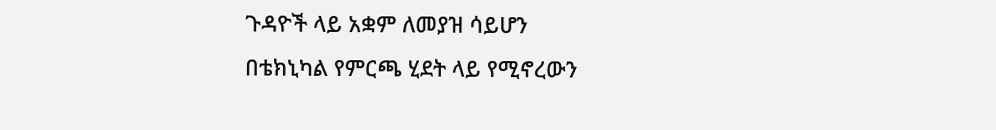ጉዳዮች ላይ አቋም ለመያዝ ሳይሆን
በቴክኒካል የምርጫ ሂደት ላይ የሚኖረውን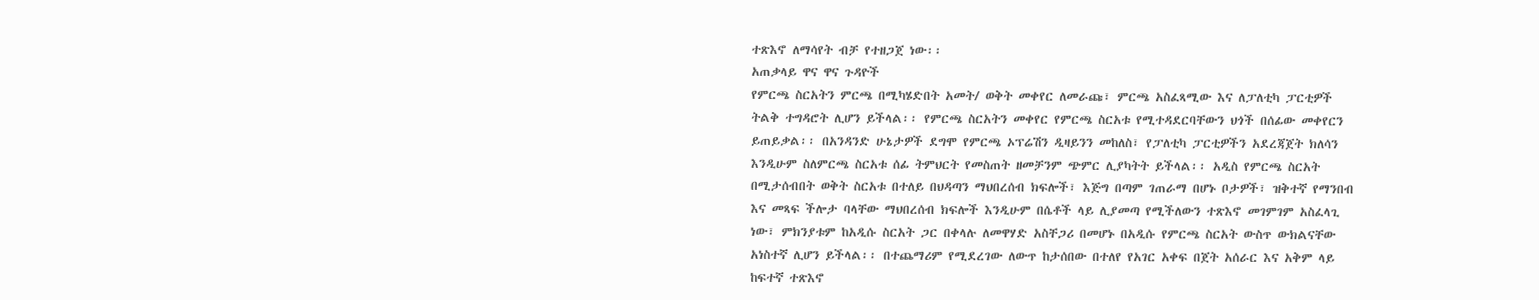ተጽእኖ ለማሳየት ብቻ የተዘጋጀ ነው፡፡
አጠቃላይ ዋና ዋና ጉዳዮች
የምርጫ ስርአትን ምርጫ በሚካሄድበት አመት/ ወቅት መቀየር ለመራጩ፣ ምርጫ አስፈጻሚው እና ለፓለቲካ ፓርቲዎች
ትልቅ ተግዳሮት ሊሆን ይችላል፡፡ የምርጫ ስርአትን መቀየር የምርጫ ስርአቱ የሚተዳደርባቸውን ህጎች በሰፊው መቀየርን
ይጠይቃል፡፡ በአንዳንድ ሁኔታዎች ደግሞ የምርጫ ኦፕሬሽን ዲዛይንን መከለስ፣ የፓለቲካ ፓርቲዎችን አደረጃጀት ክለሳን
እንዲሁም ስለምርጫ ስርአቱ ሰፊ ትምህርት የመስጠት ዘመቻንም ጭምር ሊያካትት ይችላል፡፡ አዲስ የምርጫ ስርአት
በሚታሰብበት ወቅት ስርአቱ በተለይ በህዳጣን ማህበረሰብ ክፍሎች፣ እጅግ በጣም ገጠራማ በሆኑ ቦታዎች፣ ዝቅተኛ የማንበብ
እና መጻፍ ችሎታ ባላቸው ማህበረሰብ ክፍሎች እንዲሁም በሴቶች ላይ ሊያመጣ የሚችለውን ተጽእኖ መገምገም አስፈላጊ
ነው፣ ምክንያቱም ከአዲሱ ስርአት ጋር በቀላሉ ለመዋሃድ አስቸጋሪ በመሆኑ በአዲሱ የምርጫ ስርአት ውስጥ ውክልናቸው
አነስተኛ ሊሆን ይችላል፡፡ በተጨማሪም የሚደረገው ለውጥ ከታሰበው በተለየ የአገር አቀፍ በጀት አሰራር እና አቅም ላይ
ከፍተኛ ተጽእኖ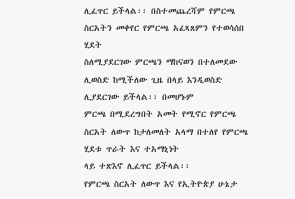ሊፈጥር ይችላል፡፡ በስተመጨረሻም የምርጫ ስርአትን መቀየር የምርጫ አፈጻጸምን የተወሳሰበ ሂደት
ስለሚያደርገው ምርጫን ማከናወን በተለመደው ሊወስድ ከሚችለው ጊዜ በላይ እንዲወስድ ሊያደርገው ይችላል፡፡ በመሆኑም
ምርጫ በሚደረግበት አመት የሚኖር የምርጫ ስርአት ለውጥ ከታለመለት አላማ በተለየ የምርጫ ሂደቱ ጥራት እና ተአማኒነት
ላይ ተጽእኖ ሊፈጥር ይችላል፡፡
የምርጫ ስርአት ለውጥ እና የኢትዮጵያ ሁኔታ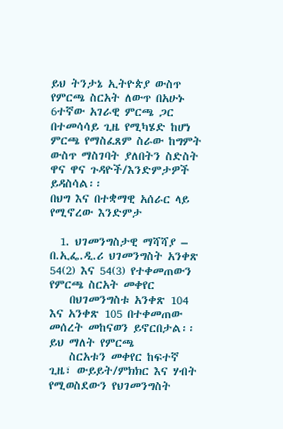ይህ ትንታኔ ኢትዮጵያ ውስጥ የምርጫ ስርአት ለውጥ በአሁኑ 6ተኛው አገራዊ ምርጫ ጋር በተመሳሳይ ጊዜ የሚካሄድ ከሆነ
ምርጫ የማስፈጸም ስራው ከግምት ውስጥ ማስገባት ያለበትን ስድስት ዋና ዋና ጉዳዮች/እንድምታዎች ይዳስሳል፡፡
በህግ እና በተቋማዊ አሰራር ላይ የሚኖረው እንድምታ

  1. ህገመንግስታዊ ማሻሻያ – በ.ኢፌ.ዲ.ሪ ህገመንግስት አንቀጽ 54(2) እና 54(3) የተቀመጠውን የምርጫ ስርአት መቀየር
    በህገመንግስቱ አንቀጽ 104 እና አንቀጽ 105 በተቀመጠው መሰረት መከናወን ይኖርበታል፡፡ ይህ ማለት የምርጫ
    ስርአቱን መቀየር ከፍተኛ ጊዜ፣ ውይይት/ምክክር እና ሃብት የሚወስደውን የህገመንግስት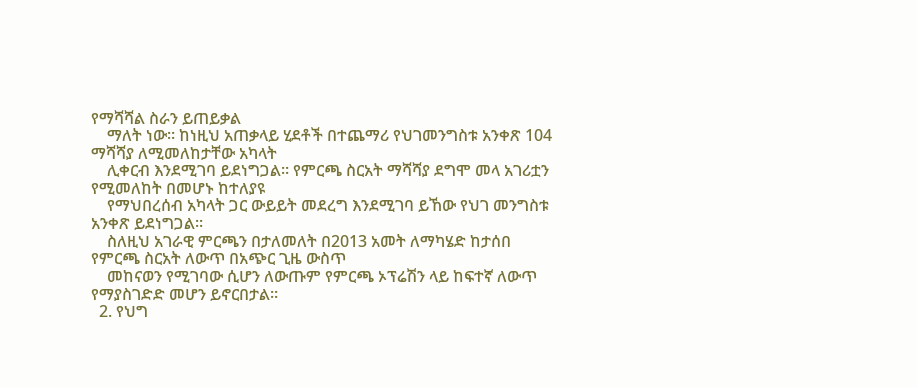የማሻሻል ስራን ይጠይቃል
    ማለት ነው፡፡ ከነዚህ አጠቃላይ ሂደቶች በተጨማሪ የህገመንግስቱ አንቀጽ 104 ማሻሻያ ለሚመለከታቸው አካላት
    ሊቀርብ እንደሚገባ ይደነግጋል፡፡ የምርጫ ስርአት ማሻሻያ ደግሞ መላ አገሪቷን የሚመለከት በመሆኑ ከተለያዩ
    የማህበረሰብ አካላት ጋር ውይይት መደረግ እንደሚገባ ይኸው የህገ መንግስቱ አንቀጽ ይደነግጋል፡፡
    ስለዚህ አገራዊ ምርጫን በታለመለት በ2013 አመት ለማካሄድ ከታሰበ የምርጫ ስርአት ለውጥ በአጭር ጊዜ ውስጥ
    መከናወን የሚገባው ሲሆን ለውጡም የምርጫ ኦፕሬሽን ላይ ከፍተኛ ለውጥ የማያስገድድ መሆን ይኖርበታል፡፡
  2. የህግ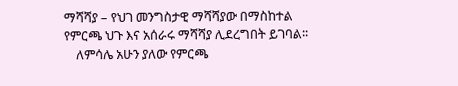ማሻሻያ – የህገ መንግስታዊ ማሻሻያው በማስከተል የምርጫ ህጉ እና አሰራሩ ማሻሻያ ሊደረግበት ይገባል፡፡
    ለምሳሌ አሁን ያለው የምርጫ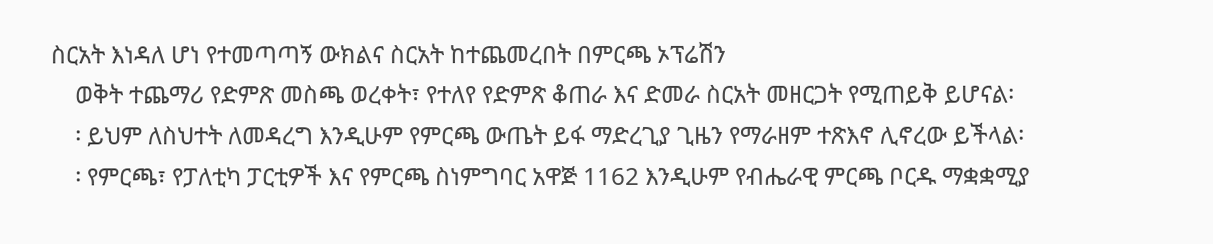ስርአት እነዳለ ሆነ የተመጣጣኝ ውክልና ስርአት ከተጨመረበት በምርጫ ኦፕሬሽን
    ወቅት ተጨማሪ የድምጽ መስጫ ወረቀት፣ የተለየ የድምጽ ቆጠራ እና ድመራ ስርአት መዘርጋት የሚጠይቅ ይሆናል፡
    ፡ ይህም ለስህተት ለመዳረግ እንዲሁም የምርጫ ውጤት ይፋ ማድረጊያ ጊዜን የማራዘም ተጽእኖ ሊኖረው ይችላል፡
    ፡ የምርጫ፣ የፓለቲካ ፓርቲዎች እና የምርጫ ስነምግባር አዋጅ 1162 እንዲሁም የብሔራዊ ምርጫ ቦርዱ ማቋቋሚያ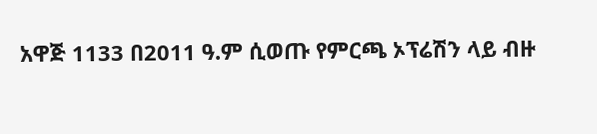አዋጅ 1133 በ2011 ዓ.ም ሲወጡ የምርጫ ኦፕሬሽን ላይ ብዙ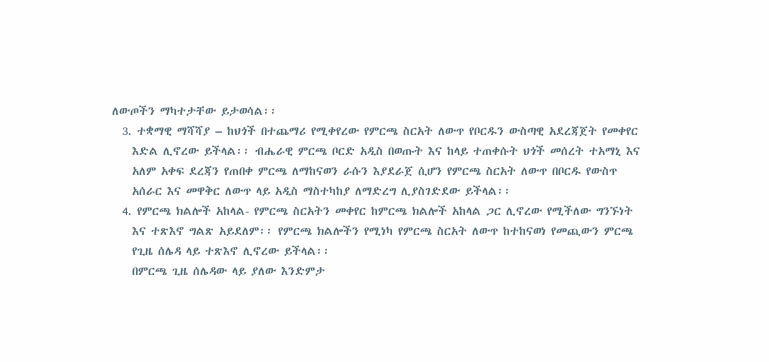ለውጦችን ማካተታቸው ይታወሳል፡፡
  3. ተቋማዊ ማሻሻያ – ከህጎች በተጨማሪ የሚቀየረው የምርጫ ስርአት ለውጥ የቦርዱን ውስጣዊ አደረጃጀት የመቀየር
    እድል ሊኖረው ይችላል፡፡ ብሔራዊ ምርጫ ቦርድ አዲስ በወጡት እና ከላይ ተጠቀሱት ህጎች መሰረት ተአማኒ እና
    አለም አቀፍ ደረጃን የጠበቀ ምርጫ ለማከናወን ራሱን እያደራጀ ሲሆን የምርጫ ስርአት ለውጥ በቦርዱ የውስጥ
    አሰራር እና መዋቅር ለውጥ ላይ አዲስ ማስተካከያ ለማድረግ ሊያስገድደው ይችላል፡፡
  4. የምርጫ ክልሎች አከላል- የምርጫ ስርአትን መቀየር ከምርጫ ክልሎች አከላል ጋር ሊኖረው የሚችለው ግንኙነት
    እና ተጽእኖ ግልጽ አይደለም፡፡ የምርጫ ክልሎችን የሚነካ የምርጫ ስርአት ለውጥ ከተከናወነ የመጪውን ምርጫ
    የጊዜ ሰሌዳ ላይ ተጽእኖ ሊኖረው ይችላል፡፡
    በምርጫ ጊዜ ሰሌዳው ላይ ያለው እንድምታ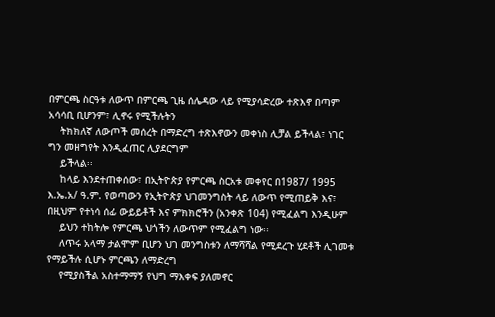በምርጫ ስርዓቱ ለውጥ በምርጫ ጊዜ ሰሌዳው ላይ የሚያሳድረው ተጽእኖ በጣም አሳሳቢ ቢሆንም፣ ሊኖሩ የሚችሉትን
    ትክክለኛ ለውጦች መሰረት በማድረግ ተጽእኖውን መቀነስ ሊቻል ይችላል፣ ነገር ግን መዘግየት እንዲፈጠር ሊያደርግም
    ይችላል፡፡
    ከላይ እንደተጠቀሰው፣ በኢትዮጵያ የምርጫ ስርአቱ መቀየር በ1987/ 1995 እ.ኤ.አ/ ዓ.ም. የወጣውን የኢትዮጵያ ህገመንግስት ላይ ለውጥ የሚጠይቅ እና፣ በዚህም የተነሳ ሰፊ ውይይቶች እና ምክክሮችን (አንቀጽ 104) የሚፈልግ እንዲሁም
    ይህን ተከትሎ የምርጫ ህጎችን ለውጥም የሚፈልግ ነው፡፡
    ለጥሩ አላማ ታልሞም ቢሆን ህገ መንግስቱን ለማሻሻል የሚደረጉ ሂደቶች ሊገመቱ የማይችሉ ሲሆኑ ምርጫን ለማድረግ
    የሚያስችል አስተማማኝ የህግ ማእቀፍ ያለመኖር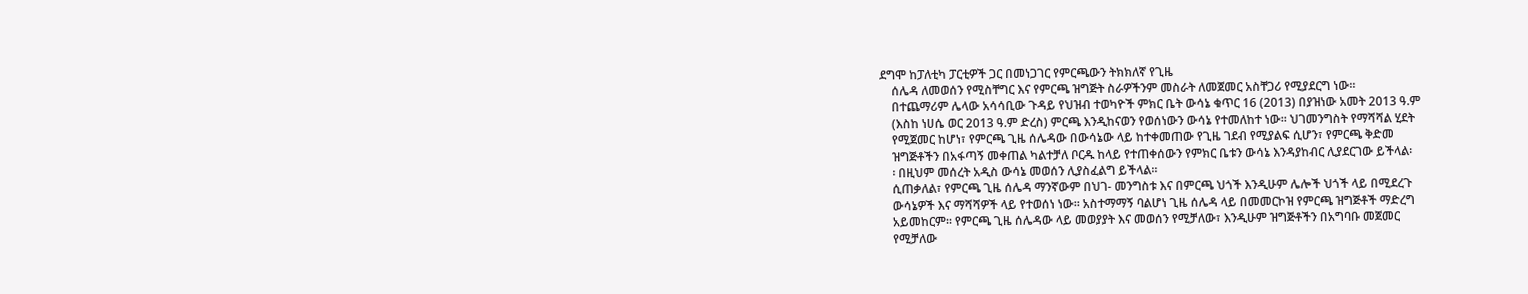ደግሞ ከፓለቲካ ፓርቲዎች ጋር በመነጋገር የምርጫውን ትክክለኛ የጊዜ
    ሰሌዳ ለመወሰን የሚስቸግር እና የምርጫ ዝግጅት ስራዎችንም መስራት ለመጀመር አስቸጋሪ የሚያደርግ ነው፡፡
    በተጨማሪም ሌላው አሳሳቢው ጉዳይ የህዝብ ተወካዮች ምክር ቤት ውሳኔ ቁጥር 16 (2013) በያዝነው አመት 2013 ዓ.ም
    (እስከ ነሀሴ ወር 2013 ዓ.ም ድረስ) ምርጫ እንዲከናወን የወሰነውን ውሳኔ የተመለከተ ነው፡፡ ህገመንግስት የማሻሻል ሂደት
    የሚጀመር ከሆነ፣ የምርጫ ጊዜ ሰሌዳው በውሳኔው ላይ ከተቀመጠው የጊዜ ገደብ የሚያልፍ ሲሆን፣ የምርጫ ቅድመ
    ዝግጅቶችን በአፋጣኝ መቀጠል ካልተቻለ ቦርዱ ከላይ የተጠቀሰውን የምክር ቤቱን ውሳኔ እንዳያከብር ሊያደርገው ይችላል፡
    ፡ በዚህም መሰረት አዲስ ውሳኔ መወሰን ሊያስፈልግ ይችላል፡፡
    ሲጠቃለል፣ የምርጫ ጊዜ ሰሌዳ ማንኛውም በህገ- መንግስቱ እና በምርጫ ህጎች እንዲሁም ሌሎች ህጎች ላይ በሚደረጉ
    ውሳኔዎች እና ማሻሻዎች ላይ የተወሰነ ነው፡፡ አስተማማኝ ባልሆነ ጊዜ ሰሌዳ ላይ በመመርኮዝ የምርጫ ዝግጅቶች ማድረግ
    አይመከርም፡፡ የምርጫ ጊዜ ሰሌዳው ላይ መወያያት እና መወሰን የሚቻለው፣ እንዲሁም ዝግጅቶችን በአግባቡ መጀመር
    የሚቻለው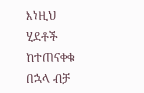እነዚህ ሂደቶች ከተጠናቀቁ በኋላ ብቻ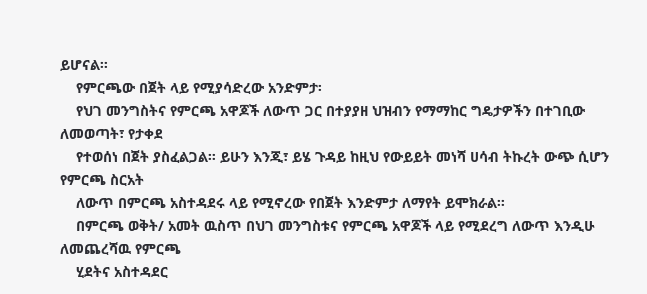ይሆናል፡፡
    የምርጫው በጀት ላይ የሚያሳድረው አንድምታ፡
    የህገ መንግስትና የምርጫ አዋጆች ለውጥ ጋር በተያያዘ ህዝብን የማማከር ግዴታዎችን በተገቢው ለመወጣት፣ የታቀደ
    የተወሰነ በጀት ያስፈልጋል። ይሁን እንጂ፣ ይሄ ጉዳይ ከዚህ የውይይት መነሻ ሀሳብ ትኩረት ውጭ ሲሆን የምርጫ ስርአት
    ለውጥ በምርጫ አስተዳደሩ ላይ የሚኖረው የበጀት እንድምታ ለማየት ይሞክራል፡፡
    በምርጫ ወቅት/ አመት ዉስጥ በህገ መንግስቱና የምርጫ አዋጆች ላይ የሚደረግ ለውጥ እንዲሁ ለመጨረሻዉ የምርጫ
    ሂደትና አስተዳደር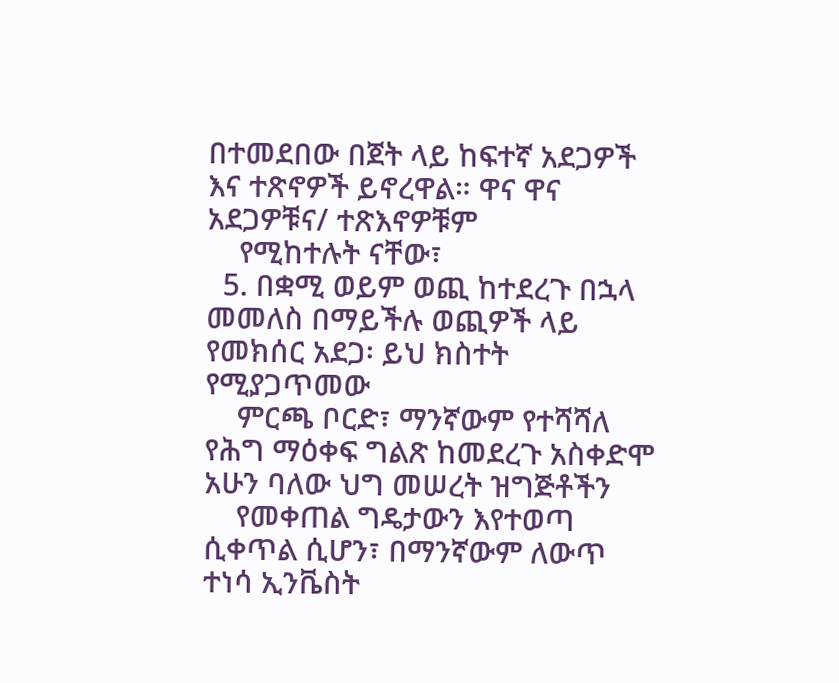በተመደበው በጀት ላይ ከፍተኛ አደጋዎች እና ተጽኖዎች ይኖረዋል። ዋና ዋና አደጋዎቹና/ ተጽእኖዎቹም
    የሚከተሉት ናቸው፣
  5. በቋሚ ወይም ወጪ ከተደረጉ በኋላ መመለስ በማይችሉ ወጪዎች ላይ የመክሰር አደጋ፡ ይህ ክስተት የሚያጋጥመው
    ምርጫ ቦርድ፣ ማንኛውም የተሻሻለ የሕግ ማዕቀፍ ግልጽ ከመደረጉ አስቀድሞ አሁን ባለው ህግ መሠረት ዝግጅቶችን
    የመቀጠል ግዴታውን እየተወጣ ሲቀጥል ሲሆን፣ በማንኛውም ለውጥ ተነሳ ኢንቬስት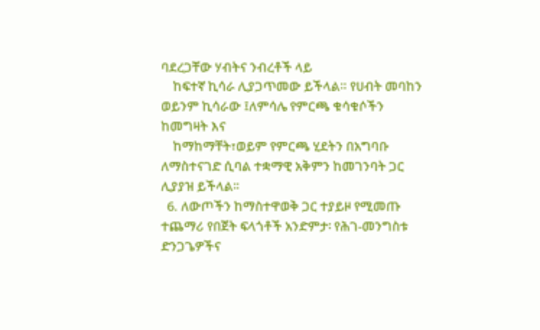ባደረጋቸው ሃብትና ንብረቶች ላይ
    ከፍተኛ ኪሳራ ሊያጋጥመው ይችላል። የሀብት መባከን ወይንም ኪሳራው ፤ለምሳሌ የምርጫ ቁሳቁሶችን ከመግዛት እና
    ከማከማቸት፣ወይም የምርጫ ሂደትን በአግባቡ ለማስተናገድ ሲባል ተቋማዊ አቅምን ከመገንባት ጋር ሊያያዝ ይችላል፡፡
  6. ለውጦችን ከማስተዋወቅ ጋር ተያይዞ የሚመጡ ተጨማሪ የበጀት ፍላጎቶች አንድምታ፡ የሕገ-መንግስቱ ድንጋጌዎችና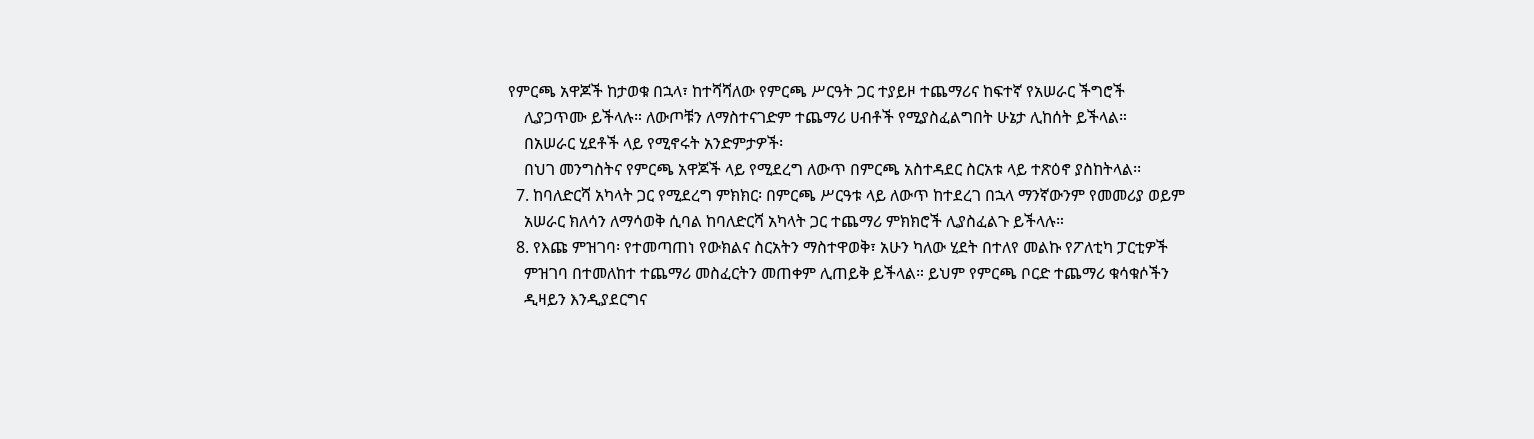የምርጫ አዋጆች ከታወቁ በኋላ፣ ከተሻሻለው የምርጫ ሥርዓት ጋር ተያይዞ ተጨማሪና ከፍተኛ የአሠራር ችግሮች
    ሊያጋጥሙ ይችላሉ። ለውጦቹን ለማስተናገድም ተጨማሪ ሀብቶች የሚያስፈልግበት ሁኔታ ሊከሰት ይችላል።
    በአሠራር ሂደቶች ላይ የሚኖሩት አንድምታዎች፡
    በህገ መንግስትና የምርጫ አዋጆች ላይ የሚደረግ ለውጥ በምርጫ አስተዳደር ስርአቱ ላይ ተጽዕኖ ያስከትላል፡፡
  7. ከባለድርሻ አካላት ጋር የሚደረግ ምክክር፡ በምርጫ ሥርዓቱ ላይ ለውጥ ከተደረገ በኋላ ማንኛውንም የመመሪያ ወይም
    አሠራር ክለሳን ለማሳወቅ ሲባል ከባለድርሻ አካላት ጋር ተጨማሪ ምክክሮች ሊያስፈልጉ ይችላሉ።
  8. የእጩ ምዝገባ፡ የተመጣጠነ የውክልና ስርአትን ማስተዋወቅ፣ አሁን ካለው ሂደት በተለየ መልኩ የፖለቲካ ፓርቲዎች
    ምዝገባ በተመለከተ ተጨማሪ መስፈርትን መጠቀም ሊጠይቅ ይችላል። ይህም የምርጫ ቦርድ ተጨማሪ ቁሳቁሶችን
    ዲዛይን እንዲያደርግና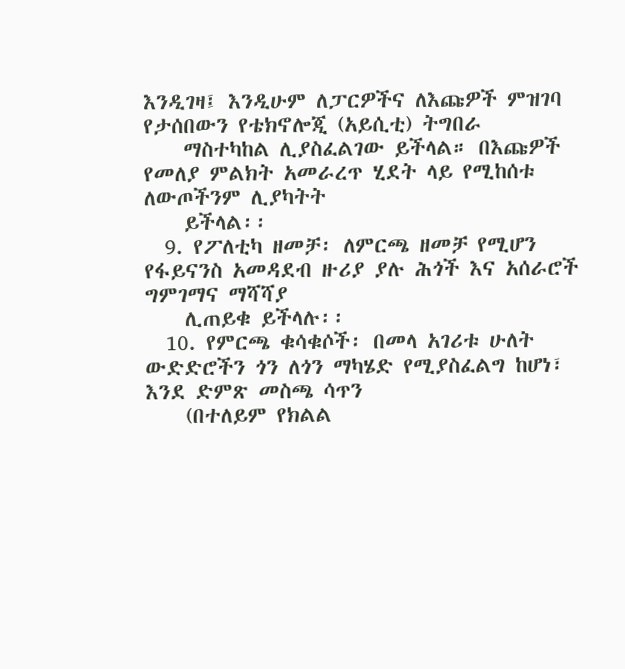እንዲገዛ፤ እንዲሁም ለፓርዎችና ለእጩዎች ምዝገባ የታሰበውን የቴክኖሎጂ (አይሲቲ) ትግበራ
    ማስተካከል ሊያስፈልገው ይችላል። በእጩዎች የመለያ ምልክት አመራረጥ ሂደት ላይ የሚከሰቱ ለውጦችንም ሊያካትት
    ይችላል፡፡
  9. የፖለቲካ ዘመቻ፡ ለምርጫ ዘመቻ የሚሆን የፋይናንስ አመዳደብ ዙሪያ ያሉ ሕጎች እና አሰራሮች ግምገማና ማሻሻያ
    ሊጠይቁ ይችላሉ፡፡
  10. የምርጫ ቁሳቁሶች፡ በመላ አገሪቱ ሁለት ውድድሮችን ጎን ለጎን ማካሄድ የሚያስፈልግ ከሆነ፣ እንደ ድምጽ መስጫ ሳጥን
    (በተለይም የክልል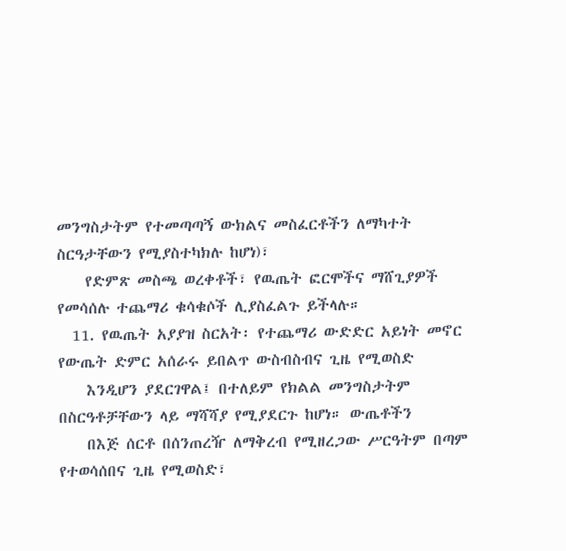መንግስታትም የተመጣጣኝ ውክልና መስፈርቶችን ለማካተት ስርዓታቸውን የሚያስተካክሉ ከሆነ)፣
    የድምጽ መስጫ ወረቀቶች፣ የዉጤት ፎርሞችና ማሸጊያዎች የመሳሰሉ ተጨማሪ ቁሳቁሶች ሊያስፈልጉ ይችላሉ።
  11. የዉጤት አያያዝ ስርአት፡ የተጨማሪ ውድድር አይነት መኖር የውጤት ድምር አሰራሩ ይበልጥ ውስብስብና ጊዜ የሚወስድ
    እንዲሆን ያደርገዋል፤ በተለይም የክልል መንግስታትም በስርዓቶቻቸውን ላይ ማሻሻያ የሚያደርጉ ከሆነ። ውጤቶችን
    በእጅ ሰርቶ በሰንጠረዥ ለማቅረብ የሚዘረጋው ሥርዓትም በጣም የተወሳሰበና ጊዜ የሚወስድ፣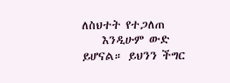ለስህተት የተጋለጠ
    እንዲሁም ውድ ይሆናል። ይህንን ችግር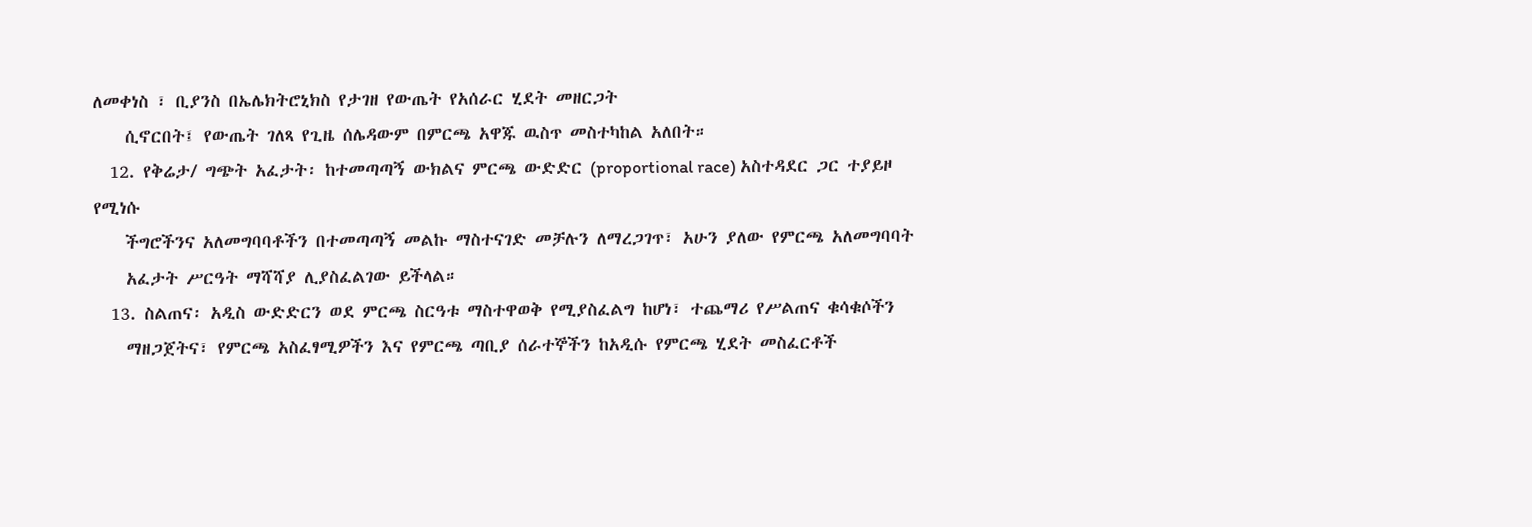ለመቀነስ ፣ ቢያንስ በኤሌክትሮኒክስ የታገዘ የውጤት የአሰራር ሂደት መዘርጋት
    ሲኖርበት፤ የውጤት ገለጻ የጊዜ ሰሌዳውም በምርጫ አዋጁ ዉስጥ መስተካከል አለበት።
  12. የቅሬታ/ ግጭት አፈታት፡ ከተመጣጣኝ ውክልና ምርጫ ውድድር (proportional race) አስተዳደር ጋር ተያይዞ የሚነሱ
    ችግሮችንና አለመግባባቶችን በተመጣጣኝ መልኩ ማስተናገድ መቻሉን ለማረጋገጥ፣ አሁን ያለው የምርጫ አለመግባባት
    አፈታት ሥርዓት ማሻሻያ ሊያስፈልገው ይችላል።
  13. ስልጠና፡ አዲስ ውድድርን ወደ ምርጫ ስርዓቱ ማስተዋወቅ የሚያስፈልግ ከሆነ፣ ተጨማሪ የሥልጠና ቁሳቁሶችን
    ማዘጋጀትና፣ የምርጫ አስፈፃሚዎችን እና የምርጫ ጣቢያ ሰራተኞችን ከአዲሱ የምርጫ ሂደት መስፈርቶች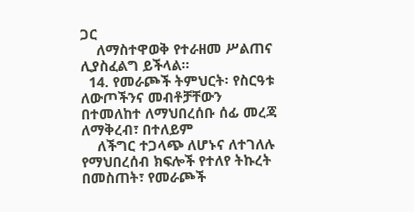ጋር
    ለማስተዋወቅ የተራዘመ ሥልጠና ሊያስፈልግ ይችላል።
  14. የመራጮች ትምህርት፡ የስርዓቱ ለውጦችንና መብቶቻቸውን በተመለከተ ለማህበረሰቡ ሰፊ መረጃ ለማቅረብ፣ በተለይም
    ለችግር ተጋላጭ ለሆኑና ለተገለሉ የማህበረሰብ ክፍሎች የተለየ ትኩረት በመስጠት፣ የመራጮች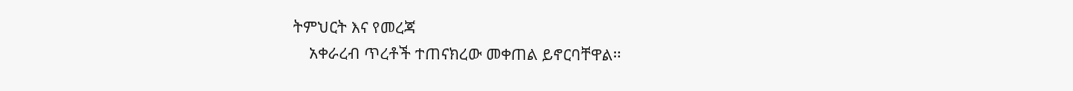ትምህርት እና የመረጃ
    አቀራረብ ጥረቶች ተጠናክረው መቀጠል ይኖርባቸዋል፡፡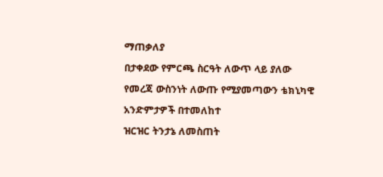ማጠቃለያ
በታቀደው የምርጫ ስርዓት ለውጥ ላይ ያለው የመረጃ ውስንነት ለውጡ የሚያመጣውን ቴክኒካዊ አንድምታዎች በተመለከተ
ዝርዝር ትንታኔ ለመስጠት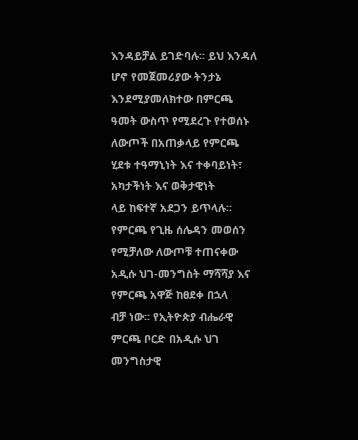እንዳይቻል ይገድባሉ፡፡ ይህ እንዳለ ሆኖ የመጀመሪያው ትንታኔ እንደሚያመለክተው በምርጫ
ዓመት ውስጥ የሚደረጉ የተወሰኑ ለውጦች በአጠቃላይ የምርጫ ሂደቱ ተዓማኒነት እና ተቀባይነት፣ አካታችነት እና ወቅታዊነት
ላይ ከፍተኛ አደጋን ይጥላሉ፡፡
የምርጫ የጊዜ ሰሌዳን መወሰን የሚቻለው ለውጦቹ ተጠናቀው አዲሱ ህገ-መንግስት ማሻሻያ እና የምርጫ አዋጅ ከፀደቀ በኋላ
ብቻ ነው፡፡ የኢትዮጵያ ብሔራዊ ምርጫ ቦርድ በአዲሱ ህገ መንግስታዊ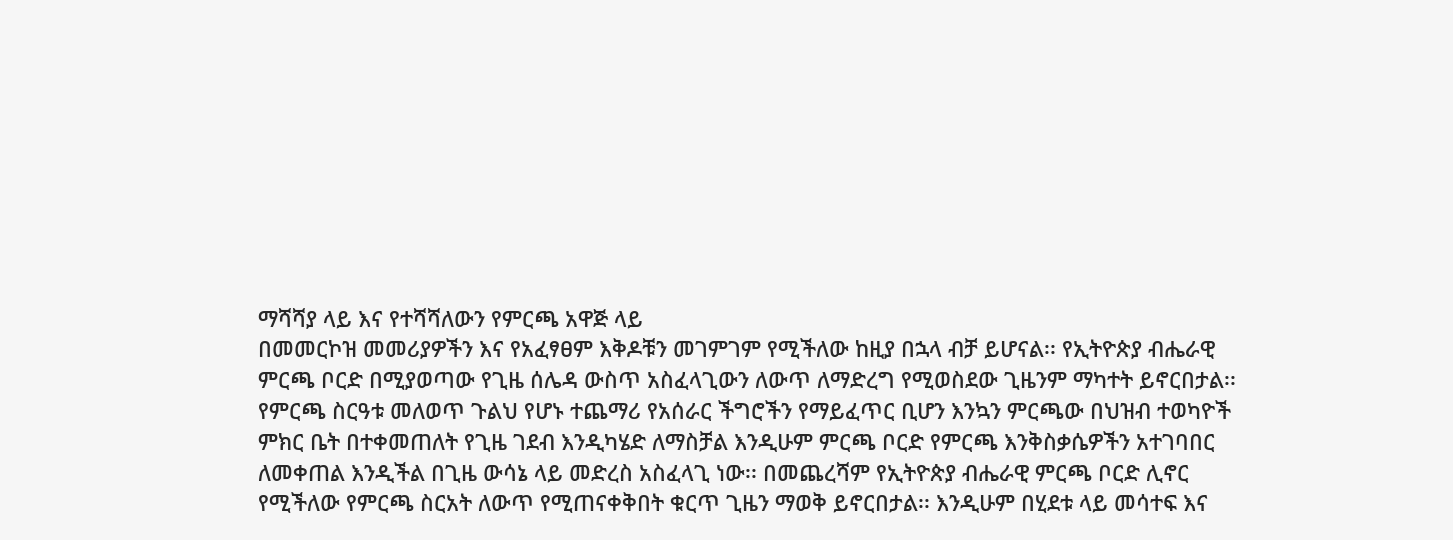ማሻሻያ ላይ እና የተሻሻለውን የምርጫ አዋጅ ላይ
በመመርኮዝ መመሪያዎችን እና የአፈፃፀም እቅዶቹን መገምገም የሚችለው ከዚያ በኋላ ብቻ ይሆናል፡፡ የኢትዮጵያ ብሔራዊ
ምርጫ ቦርድ በሚያወጣው የጊዜ ሰሌዳ ውስጥ አስፈላጊውን ለውጥ ለማድረግ የሚወስደው ጊዜንም ማካተት ይኖርበታል፡፡
የምርጫ ስርዓቱ መለወጥ ጉልህ የሆኑ ተጨማሪ የአሰራር ችግሮችን የማይፈጥር ቢሆን እንኳን ምርጫው በህዝብ ተወካዮች
ምክር ቤት በተቀመጠለት የጊዜ ገደብ እንዲካሄድ ለማስቻል እንዲሁም ምርጫ ቦርድ የምርጫ እንቅስቃሴዎችን አተገባበር
ለመቀጠል እንዲችል በጊዜ ውሳኔ ላይ መድረስ አስፈላጊ ነው፡፡ በመጨረሻም የኢትዮጵያ ብሔራዊ ምርጫ ቦርድ ሊኖር
የሚችለው የምርጫ ስርአት ለውጥ የሚጠናቀቅበት ቁርጥ ጊዜን ማወቅ ይኖርበታል፡፡ እንዲሁም በሂደቱ ላይ መሳተፍ እና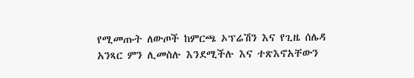የሚመጡት ለውጦች ከምርጫ ኦፕሬሽን እና የጊዜ ሰሌዳ አንጻር ምን ሊመስሉ እንደሚችሉ እና ተጽእኖአቸውን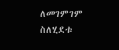ለመገምገም
ስለሂደቱ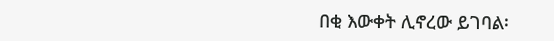በቂ እውቀት ሊኖረው ይገባል፡